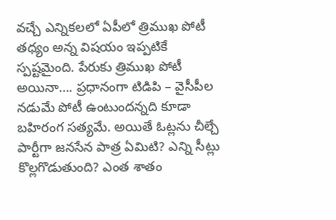వచ్చే ఎన్నికలలో ఏపీలో త్రిముఖ పోటీ తధ్యం అన్న విషయం ఇప్పటికే స్పష్టమైంది. పేరుకు త్రిముఖ పోటీ అయినా…. ప్రధానంగా టిడిపి – వైసీపీల నడుమే పోటీ ఉంటుందన్నది కూడా బహిరంగ సత్యమే. అయితే ఓట్లను చీల్చే పార్టీగా జనసేన పాత్ర ఏమిటి? ఎన్ని సీట్లు కొల్లగొడుతుంది? ఎంత శాతం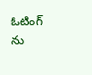ఓటింగ్ ను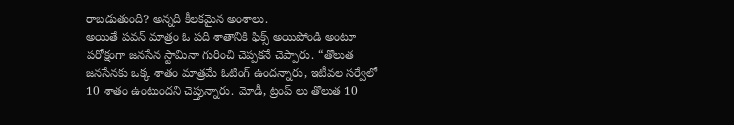రాబడుతుంది? అన్నది కీలకమైన అంశాలు.
అయితే పవన్ మాత్రం ఓ పది శాతానికి ఫిక్స్ అయిపోండి అంటూ పరోక్షంగా జనసేన స్టామినా గురించి చెప్పకనే చెప్పారు. “తొలుత జనసేనకు ఒక్క శాతం మాత్రమే ఓటింగ్ ఉందన్నారు, ఇటీవల సర్వేలో 10 శాతం ఉంటుందని చెప్తున్నారు. మోడీ, ట్రంప్ లు తొలుత 10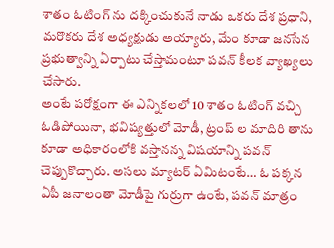శాతం ఓటింగ్ ను దక్కించుకునే నాడు ఒకరు దేశ ప్రధాని, మరొకరు దేశ అధ్యక్షుడు అయ్యారు, మేం కూడా జనసేన ప్రభుత్వాన్ని ఏర్పాటు చేస్తామంటూ పవన్ కీలక వ్యాఖ్యలు చేసారు.
అంటే పరోక్షంగా ఈ ఎన్నికలలో 10 శాతం ఓటింగ్ వచ్చి ఓడిపోయినా, భవిష్యత్తులో మోడీ, ట్రంప్ ల మాదిరి తాను కూడా అధికారంలోకి వస్తానన్న విషయాన్ని పవన్ చెప్పుకొచ్చారు. అసలు మ్యాటర్ ఏమిటంటే… ఓ పక్కన ఏపీ జనాలంతా మోడీపై గుర్రుగా ఉంటే, పవన్ మాత్రం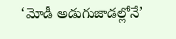‘మోడీ అడుగుజాడల్లోనే’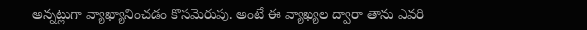అన్నట్లుగా వ్యాఖ్యానించడం కొసమెరుపు. అంటే ఈ వ్యాఖ్యల ద్వారా తాను ఎవరి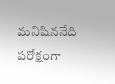మనిషిననేది పరోక్షంగా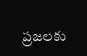ప్రజలకు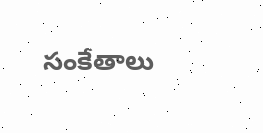సంకేతాలు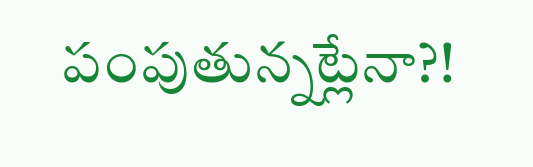పంపుతున్నట్లేనా?!